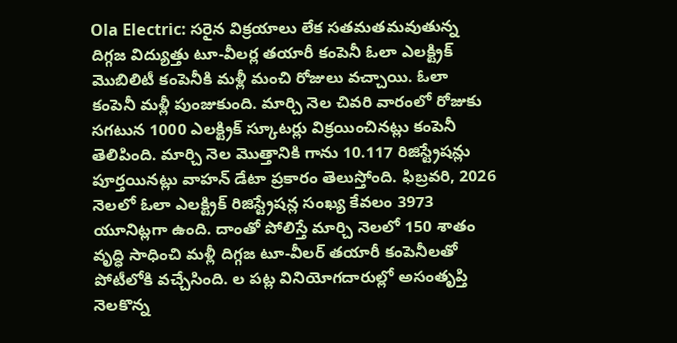Ola Electric: సరైన విక్రయాలు లేక సతమతమవుతున్న దిగ్గజ విద్యుత్తు టూ-వీలర్ల తయారీ కంపెనీ ఓలా ఎలక్ట్రిక్ మొబిలిటీ కంపెనీకి మళ్లీ మంచి రోజులు వచ్చాయి. ఓలా కంపెనీ మళ్లీ పుంజుకుంది. మార్చి నెల చివరి వారంలో రోజుకు సగటున 1000 ఎలక్ట్రిక్ స్కూటర్లు విక్రయించినట్లు కంపెనీ తెలిపింది. మార్చి నెల మొత్తానికి గాను 10.117 రిజిస్ట్రేషన్లు పూర్తయినట్లు వాహన్ డేటా ప్రకారం తెలుస్తోంది. ఫిబ్రవరి, 2026 నెలలో ఓలా ఎలక్ట్రిక్ రిజిస్ట్రేషన్ల సంఖ్య కేవలం 3973 యూనిట్లగా ఉంది. దాంతో పోలిస్తే మార్చి నెలలో 150 శాతం వృద్ధి సాధించి మళ్లీ దిగ్గజ టూ-వీలర్ తయారీ కంపెనీలతో పోటీలోకి వచ్చేసింది. ల పట్ల వినియోగదారుల్లో అసంతృప్తి నెలకొన్న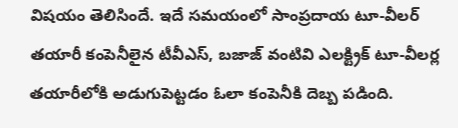విషయం తెలిసిందే. ఇదే సమయంలో సాంప్రదాయ టూ-వీలర్ తయారీ కంపెనీలైన టీవీఎస్, బజాజ్ వంటివి ఎలక్ట్రిక్ టూ-వీలర్ల తయారీలోకి అడుగుపెట్టడం ఓలా కంపెనీకి దెబ్బ పడింది.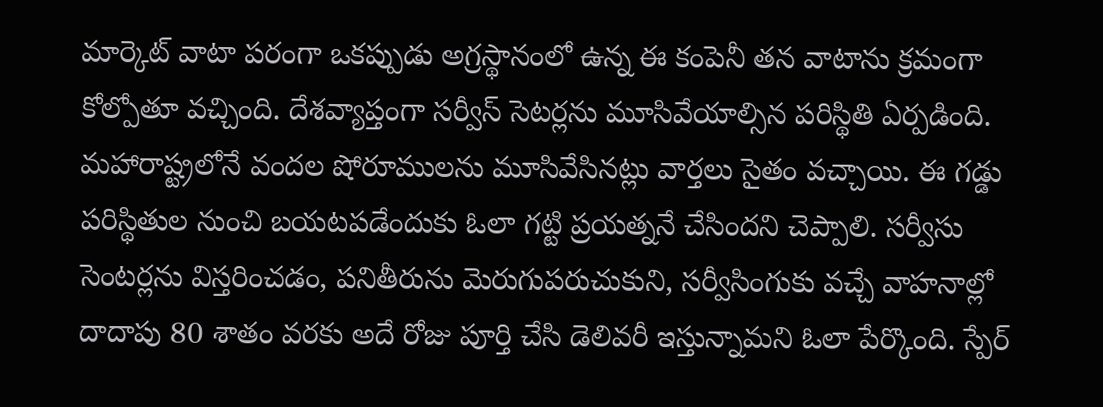మార్కెట్ వాటా పరంగా ఒకప్పుడు అగ్రస్థానంలో ఉన్న ఈ కంపెనీ తన వాటాను క్రమంగా కోల్పోతూ వచ్చింది. దేశవ్యాప్తంగా సర్వీస్ సెటర్లను మూసివేయాల్సిన పరిస్థితి ఏర్పడింది. మహారాష్ట్రలోనే వందల షోరూములను మూసివేసినట్లు వార్తలు సైతం వచ్చాయి. ఈ గడ్డు పరిస్థితుల నుంచి బయటపడేందుకు ఓలా గట్టి ప్రయత్ననే చేసిందని చెప్పాలి. సర్వీసు సెంటర్లను విస్తరించడం, పనితీరును మెరుగుపరుచుకుని, సర్వీసింగుకు వచ్చే వాహనాల్లో దాదాపు 80 శాతం వరకు అదే రోజు పూర్తి చేసి డెలివరీ ఇస్తున్నామని ఓలా పేర్కొంది. స్పేర్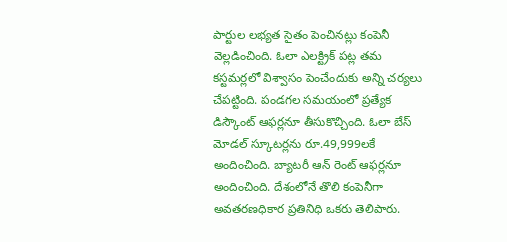పార్టుల లభ్యత సైతం పెంచినట్లు కంపెనీ వెల్లడించింది. ఓలా ఎలక్ట్రిక్ పట్ల తమ కస్టమర్లలో విశ్వాసం పెంచేందుకు అన్ని చర్యలు చేపట్టింది. పండగల సమయంలో ప్రత్యేక డిస్కౌంట్ ఆఫర్లనూ తీసుకొచ్చింది. ఓలా బేస్ మోడల్ స్కూటర్లను రూ.49,999లకే అందించింది. బ్యాటరీ ఆన్ రెంట్ ఆఫర్లనూ అందించింది. దేశంలోనే తొలి కంపెనీగా అవతరణధికార ప్రతినిధి ఒకరు తెలిపారు.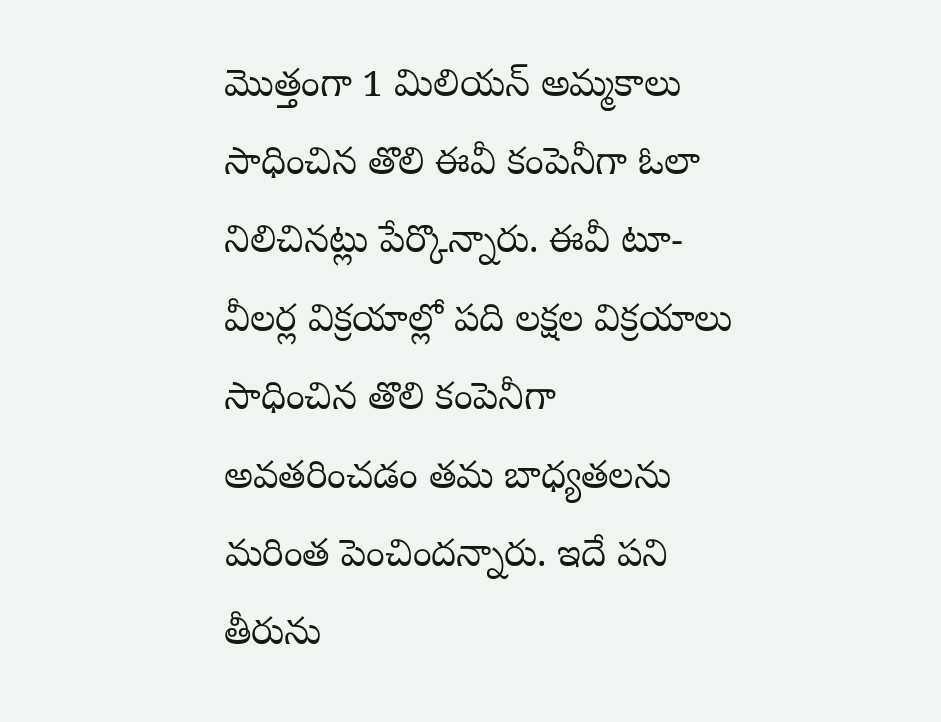మొత్తంగా 1 మిలియన్ అమ్మకాలు సాధించిన తొలి ఈవీ కంపెనీగా ఓలా నిలిచినట్లు పేర్కొన్నారు. ఈవీ టూ-వీలర్ల విక్రయాల్లో పది లక్షల విక్రయాలు సాధించిన తొలి కంపెనీగా అవతరించడం తమ బాధ్యతలను మరింత పెంచిందన్నారు. ఇదే పని తీరును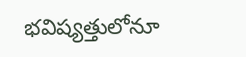భవిష్యత్తులోనూ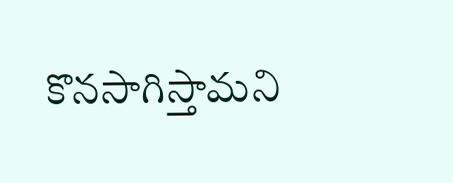కొనసాగిస్తామని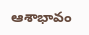ఆశాభావం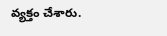వ్యక్తం చేశారు.